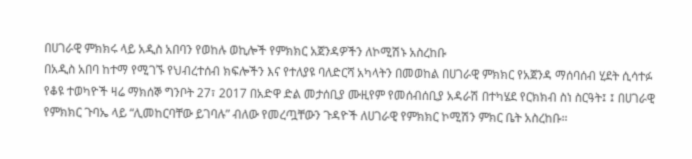በሀገራዊ ምክክሩ ላይ አዲስ አበባን የወከሉ ወኪሎች የምክክር አጀንዳዎችን ለኮሚሽኑ አስረከቡ
በአዲስ አበባ ከተማ የሚገኙ የህብረተሰብ ክፍሎችን እና የተለያዩ ባለድርሻ አካላትን በመወከል በሀገራዊ ምክክር የአጀንዳ ማሰባሰብ ሂደት ሲሳተፉ የቆዩ ተወካዮች ዛሬ ማክሰኞ ግንቦት 27፣ 2017 በአድዋ ድል መታሰቢያ ሙዚየም የመሰብሰቢያ አዳራሽ በተካሄደ የርክክብ ስነ ስርዓት፤ ፤ በሀገራዊ የምክክር ጉባኤ ላይ “ሊመከርባቸው ይገባሉ” ብለው የመረጧቸውን ጉዳዮች ለሀገራዊ የምክክር ኮሚሽን ምክር ቤት አስረከቡ።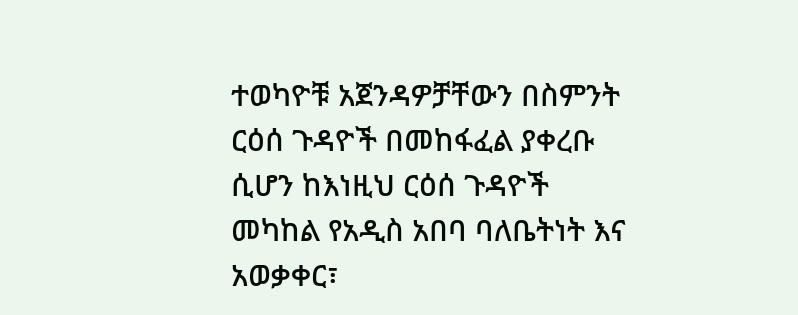ተወካዮቹ አጀንዳዎቻቸውን በስምንት ርዕሰ ጉዳዮች በመከፋፈል ያቀረቡ ሲሆን ከእነዚህ ርዕሰ ጉዳዮች መካከል የአዲስ አበባ ባለቤትነት እና አወቃቀር፣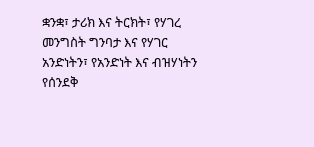ቋንቋ፣ ታሪክ እና ትርክት፣ የሃገረ መንግስት ግንባታ እና የሃገር አንድነትን፣ የአንድነት እና ብዝሃነትን የሰንደቅ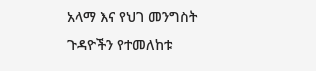አላማ እና የህገ መንግስት ጉዳዮችን የተመለከቱ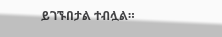ይገኙበታል ተብሏል።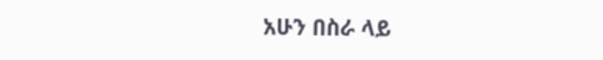አሁን በስራ ላይ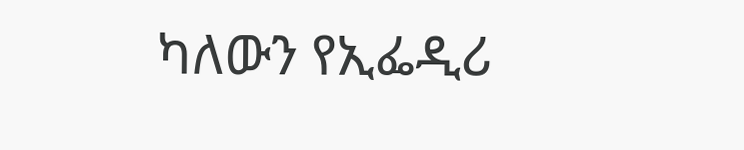ካለውን የኢፌዲሪ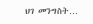ህገ መንግስት…